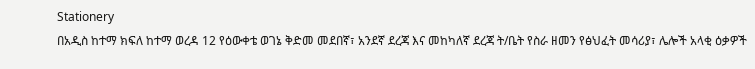Stationery
በአዲስ ከተማ ክፍለ ከተማ ወረዳ 12 የዕውቀቴ ወገኔ ቅድመ መደበኛ፣ አንደኛ ደረጃ እና መከካለኛ ደረጃ ት/ቤት የስራ ዘመን የፅህፈት መሳሪያ፣ ሌሎች አላቂ ዕቃዎች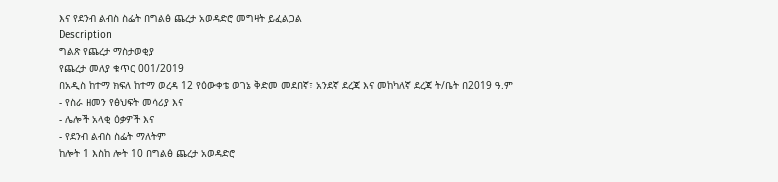እና የደንብ ልብስ ስፌት በግልፅ ጨረታ አወዳድሮ መግዛት ይፈልጋል
Description
ግልጽ የጨረታ ማስታወቂያ
የጨረታ መለያ ቁጥር 001/2019
በአዲስ ከተማ ክፍለ ከተማ ወረዳ 12 የዕውቀቴ ወገኔ ቅድመ መደበኛ፣ አንደኛ ደረጃ እና መከካለኛ ደረጃ ት/ቤት በ2019 ዓ.ም
- የስራ ዘመን የፅህፍት መሳሪያ እና
- ሌሎች አላቂ ዕቃዎች እና
- የደንብ ልብስ ስፌት ማለትም
ከሎት 1 እስከ ሎት 10 በግልፅ ጨረታ አወዳድሮ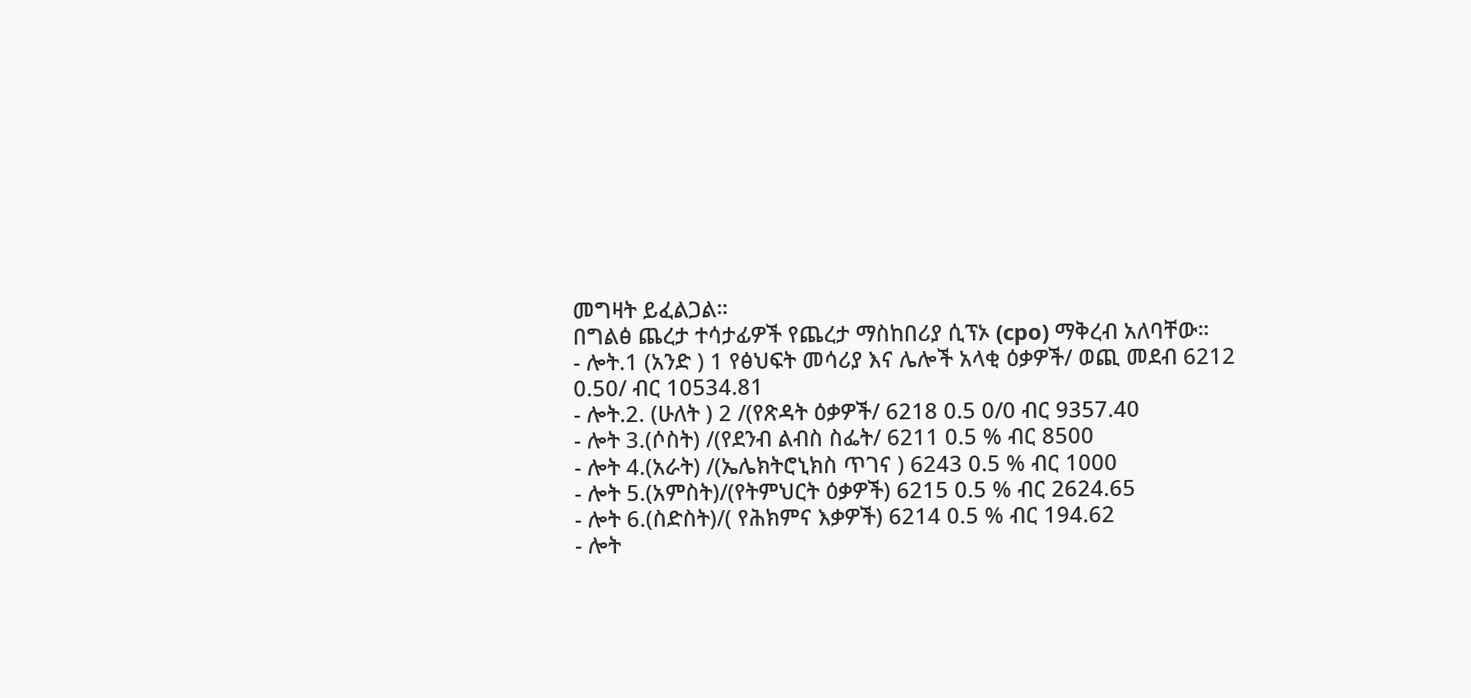መግዛት ይፈልጋል።
በግልፅ ጨረታ ተሳታፊዎች የጨረታ ማስከበሪያ ሲፕኦ (cpo) ማቅረብ አለባቸው።
- ሎት.1 (አንድ ) 1 የፅህፍት መሳሪያ እና ሌሎች አላቂ ዕቃዎች/ ወጪ መደብ 6212 0.50/ ብር 10534.81
- ሎት.2. (ሁለት ) 2 /(የጽዳት ዕቃዎች/ 6218 0.5 0/0 ብር 9357.40
- ሎት 3.(ሶስት) /(የደንብ ልብስ ስፌት/ 6211 0.5 % ብር 8500
- ሎት 4.(አራት) /(ኤሌክትሮኒክስ ጥገና ) 6243 0.5 % ብር 1000
- ሎት 5.(አምስት)/(የትምህርት ዕቃዎች) 6215 0.5 % ብር 2624.65
- ሎት 6.(ስድስት)/( የሕክምና እቃዎች) 6214 0.5 % ብር 194.62
- ሎት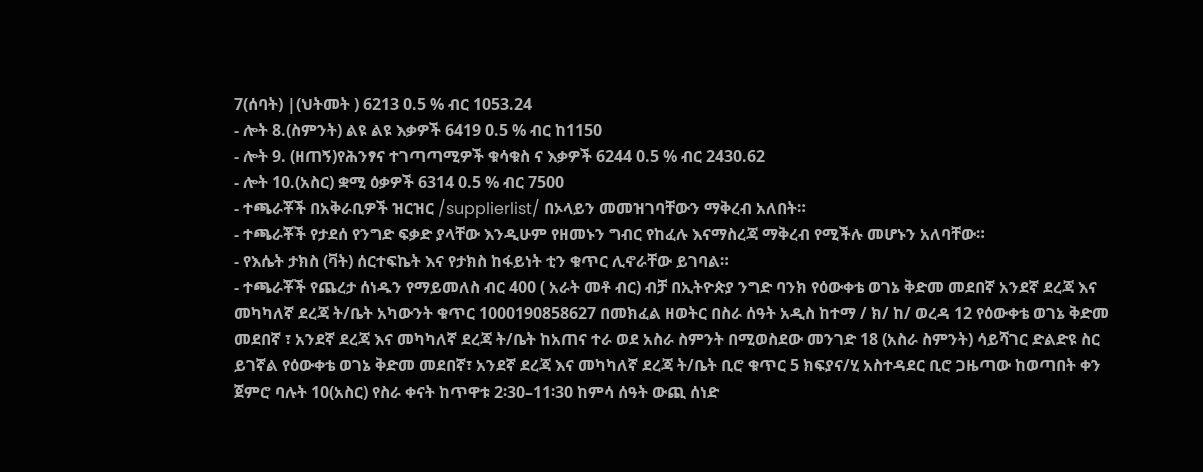7(ሰባት) |(ህትመት ) 6213 0.5 % ብር 1053.24
- ሎት 8.(ስምንት) ልዩ ልዩ እቃዎች 6419 0.5 % ብር ከ1150
- ሎት 9. (ዘጠኝ)የሕንፃና ተገጣጣሚዎች ቁሳቁስ ና እቃዎች 6244 0.5 % ብር 2430.62
- ሎት 10.(አስር) ቋሚ ዕቃዎች 6314 0.5 % ብር 7500
- ተጫራቾች በአቅራቢዎች ዝርዝር /supplierlist/ በኦላይን መመዝገባቸውን ማቅረብ አለበት።
- ተጫራቾች የታደሰ የንግድ ፍቃድ ያላቸው እንዲሁም የዘመኑን ግብር የከፈሉ እናማስረጃ ማቅረብ የሚችሉ መሆኑን አለባቸው።
- የእሴት ታክስ (ቫት) ሰርተፍኬት እና የታክስ ከፋይነት ቲን ቁጥር ሊኖራቸው ይገባል።
- ተጫራቾች የጨረታ ሰነዱን የማይመለስ ብር 400 ( አራት መቶ ብር) ብቻ በኢትዮጵያ ንግድ ባንክ የዕውቀቴ ወገኔ ቅድመ መደበኛ አንደኛ ደረጃ እና መካካለኛ ደረጃ ት/ቤት አካውንት ቁጥር 1000190858627 በመክፈል ዘወትር በስራ ሰዓት አዲስ ከተማ / ክ/ ከ/ ወረዳ 12 የዕውቀቴ ወገኔ ቅድመ መደበኛ ፣ አንደኛ ደረጃ እና መካካለኛ ደረጃ ት/ቤት ከአጠና ተራ ወደ አስራ ስምንት በሚወስደው መንገድ 18 (አስራ ስምንት) ሳይሻገር ድልድዩ ስር ይገኛል የዕውቀቴ ወገኔ ቅድመ መደበኛ፣ አንደኛ ደረጃ እና መካካለኛ ደረጃ ት/ቤት ቢሮ ቁጥር 5 ክፍያና/ሂ አስተዳደር ቢሮ ጋዜጣው ከወጣበት ቀን ጀምሮ ባሉት 10(አስር) የስራ ቀናት ከጥዋቱ 2፡30–11፡30 ከምሳ ሰዓት ውጪ ሰነድ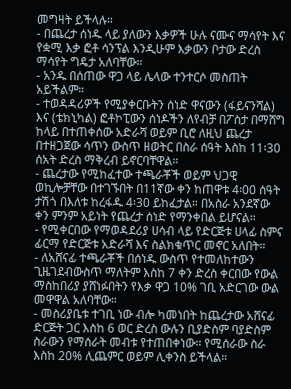መግዛት ይችላሉ።
- በጨረታ ሰነዱ ላይ ያለውን እቃዎች ሁሉ ናሙና ማሳየት እና የቋሚ እቃ ፎቶ ሳንፕል እንዲሁም እቃውን ቦታው ድረስ ማሳየት ግዴታ አለባቸው።
- አንዱ በሰጠው ዋጋ ላይ ሌላው ተንተርሶ መስጠት አይችልም።
- ተወዳዳሪዎች የሚያቀርቡትን ሰነድ ዋናውን (ፋይናንሻል) እና (ቴክኒካል) ፎቶኮፒውን ሰነዶችን ለየብቻ በፖስታ በማሸግ ከላይ በተጠቀሰው አድራሻ ወይም ቢሮ ለዚህ ጨረታ በተዘጋጀው ሳጥን ውስጥ ዘወትር በስራ ሰዓት እስከ 11፡30 ሰአት ድረስ ማቅረብ ይኖርባቸዋል።
- ጨረታው የሚከፈተው ተጫራቾች ወይም ህጋዊ ወኪሎቻቸው በተገኙበት በ11ኛው ቀን ከጠዋቱ 4፡00 ሰዓት ታሽጎ በእለቱ ከረፋዱ 4፡30 ይከፈታል። በአስራ አንደኛው ቀን ምንም አይነት የጨረታ ሰነድ የማንቀበል ይሆናል።
- የሚቀርበው የማወዳደሪያ ሀሳብ ላይ የድርጅቱ ሀላፊ ስምና ፊርማ የድርጅቱ አድራሻ እና ስልክቁጥር መኖር አለበት።
- ለአሸናፊ ተጫራቾች በሰነዱ ውስጥ የተመለከተውን ጊዜገደብውስጥ ማለትም እስከ 7 ቀን ድረስ ቀርበው የውል ማስከበሪያ ያሸነፉበትን የእቃ ዋጋ 10% ገቢ አድርገው ውል መዋዋል አለባቸው።
- መስሪያቤቱ ተገቢ ነው ብሎ ካመነበት ከጨረታው አሸናፊ ድርጅት ጋር እስከ 6 ወር ድረስ ውሉን ቢያድስም ባያድስም ስራውን የማሰራት መብቱ የተጠበቀነው፡፡ የሚሰራው ስራ እስከ 20% ሊጨምር ወይም ሊቀንስ ይችላል።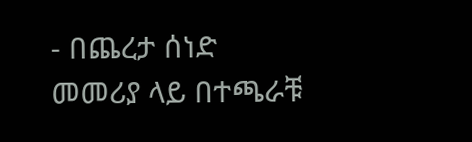- በጨረታ ሰነድ መመሪያ ላይ በተጫራቹ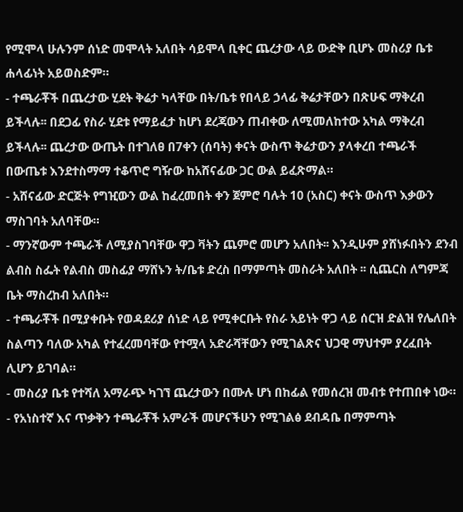የሚሞላ ሁሉንም ሰነድ መሞላት አለበት ሳይሞላ ቢቀር ጨረታው ላይ ውድቅ ቢሆኑ መስሪያ ቤቱ ሐላፊነት አይወስድም።
- ተጫራቾች በጨረታው ሂደት ቅሬታ ካላቸው በት/ቤቱ የበላይ ኃላፊ ቅሬታቸውን በጽሁፍ ማቅረብ ይችላሉ፡፡ በደጋፊ የስራ ሂደቱ የማይፈታ ከሆነ ደረጃውን ጠብቀው ለሚመለከተው አካል ማቅረብ ይችላሉ፡፡ ጨረታው ውጤት በተገለፀ በ7ቀን (ሰባት) ቀናት ውስጥ ቅሬታውን ያላቀረበ ተጫራች በውጤቱ እንደተስማማ ተቆጥሮ ግዥው ከአሸናፊው ጋር ውል ይፈጽማል።
- አሸናፊው ድርጅት የግዢውን ውል ከፈረመበት ቀን ጀምሮ ባሉት 10 (አስር) ቀናት ውስጥ እቃውን ማስገባት አለባቸው።
- ማንኛውም ተጫራች ለሚያስገባቸው ዋጋ ቫትን ጨምሮ መሆን አለበት፡፡ እንዲሁም ያሸነፉበትን ደንብ ልብስ ስፌት የልብስ መስፊያ ማሸኑን ት/ቤቱ ድረስ በማምጣት መስራት አለበት ፡፡ ሲጨርስ ለግምጃ ቤት ማስረከብ አለበት።
- ተጫራቾች በሚያቀቡት የወዳደሪያ ሰነድ ላይ የሚቀርቡት የስራ አይነት ዋጋ ላይ ሰርዝ ድልዝ የሌለበት ስልጣን ባለው አካል የተፈረመባቸው የተሟላ አድራሻቸውን የሚገልጽና ህጋዊ ማህተም ያረፈበት ሊሆን ይገባል።
- መስሪያ ቤቱ የተሻለ አማራጭ ካገኘ ጨረታውን በሙሉ ሆነ በከፊል የመሰረዝ መብቱ የተጠበቀ ነው።
- የአነስተኛ እና ጥቃቅን ተጫራቾች አምራች መሆናችሁን የሚገልፅ ደብዳቤ በማምጣት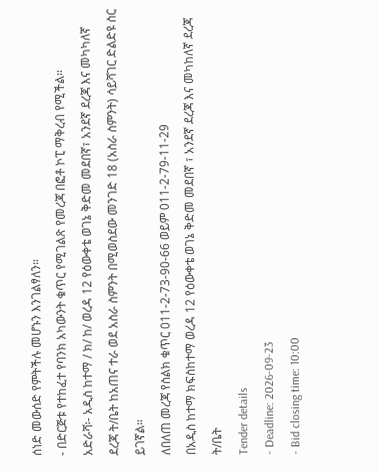ሰነድ መውሰድ የምትችሉ መሆኑን እንገልፃለን።
- በድርጅቱ የተከፈተ የባንክ አካውንት ቁጥር የሚገልጽ የመረጃ በፎቶ ኮፒ ማቅረብ የሚችል።
አድራሻ፡- አዲስ ከተማ / ክ/ ከ/ ወረዳ 12 የዕውቀቴ ወገኔ ቅድመ መደበኛ፣ አንደኛ ደረጃ እና መካካለኛ ደረጃ ት/ቤት ከአጠና ተራ ወደ አስራ ስምንት በሚወስደው መንገድ 18 (አስራ ስምንት) ሳይሻገር ድልድዩ ስር ይገኛል።
ለበለጠ መረጃ የስልክ ቁጥር 011-2-73-90-66 ወይም 011-2-79-11-29
በአዲስ ከተማ ክፍስከተማ ወረዳ 12 የዕውቀቴ ወገኔ ቅድመ መደበኛ ፣ አንደኛ ደረጃ እና መካከለኛ ደረጃ ት/ቤት
Tender details
- Deadline: 2026-09-23
- Bid closing time: 10:00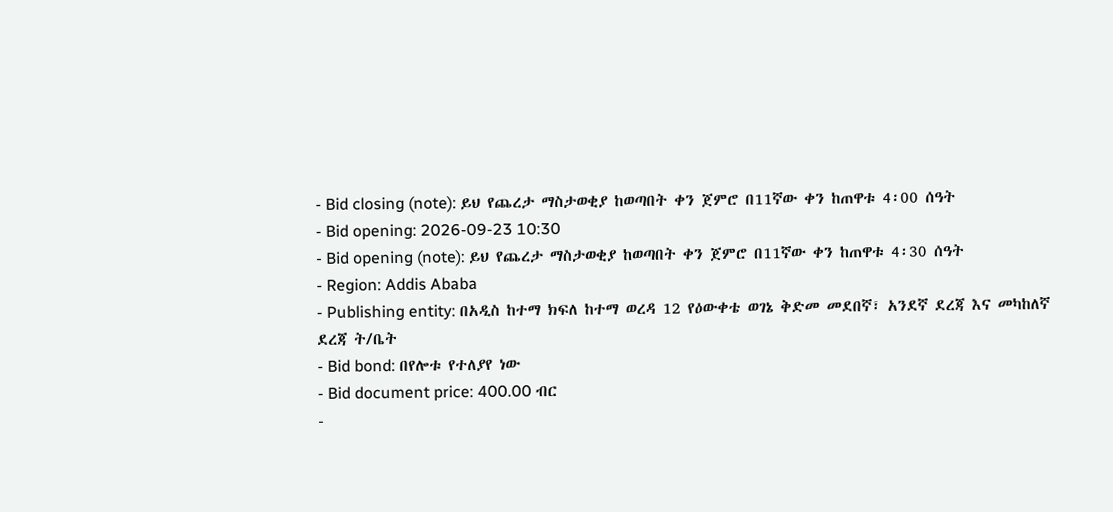- Bid closing (note): ይህ የጨረታ ማስታወቂያ ከወጣበት ቀን ጀምሮ በ11ኛው ቀን ከጠዋቱ 4፡00 ሰዓት
- Bid opening: 2026-09-23 10:30
- Bid opening (note): ይህ የጨረታ ማስታወቂያ ከወጣበት ቀን ጀምሮ በ11ኛው ቀን ከጠዋቱ 4፡30 ሰዓት
- Region: Addis Ababa
- Publishing entity: በአዲስ ከተማ ክፍለ ከተማ ወረዳ 12 የዕውቀቴ ወገኔ ቅድመ መደበኛ፣ አንደኛ ደረጃ እና መካከለኛ ደረጃ ት/ቤት
- Bid bond: በየሎቱ የተለያየ ነው
- Bid document price: 400.00 ብር
-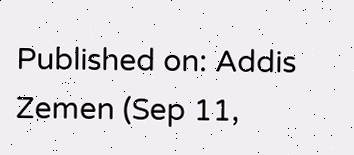Published on: Addis Zemen (Sep 11,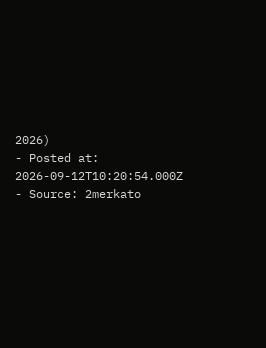2026)
- Posted at: 2026-09-12T10:20:54.000Z
- Source: 2merkato